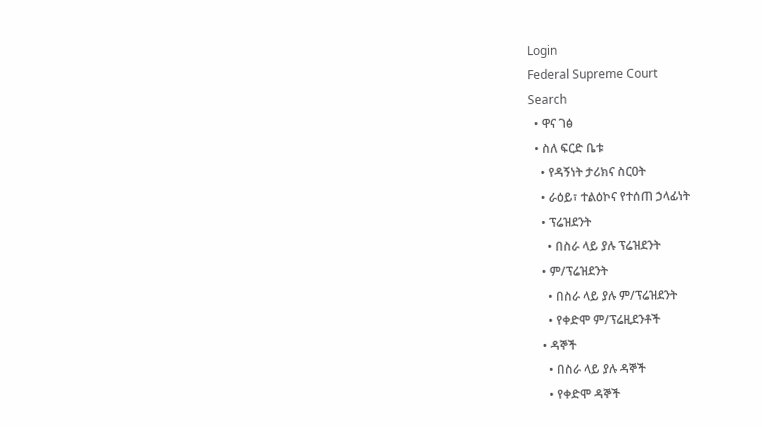Login
Federal Supreme Court
Search
  • ዋና ገፅ
  • ስለ ፍርድ ቤቱ
    • የዳኝነት ታሪክና ስርዐት
    • ራዕይ፣ ተልዕኮና የተሰጠ ኃላፊነት
    • ፕሬዝደንት
      • በስራ ላይ ያሉ ፕሬዝደንት
    • ም/ፕሬዝደንት
      • በስራ ላይ ያሉ ም/ፕሬዝደንት
      • የቀድሞ ም/ፕሬዚደንቶች
    • ዳኞች
      • በስራ ላይ ያሉ ዳኞች
      • የቀድሞ ዳኞች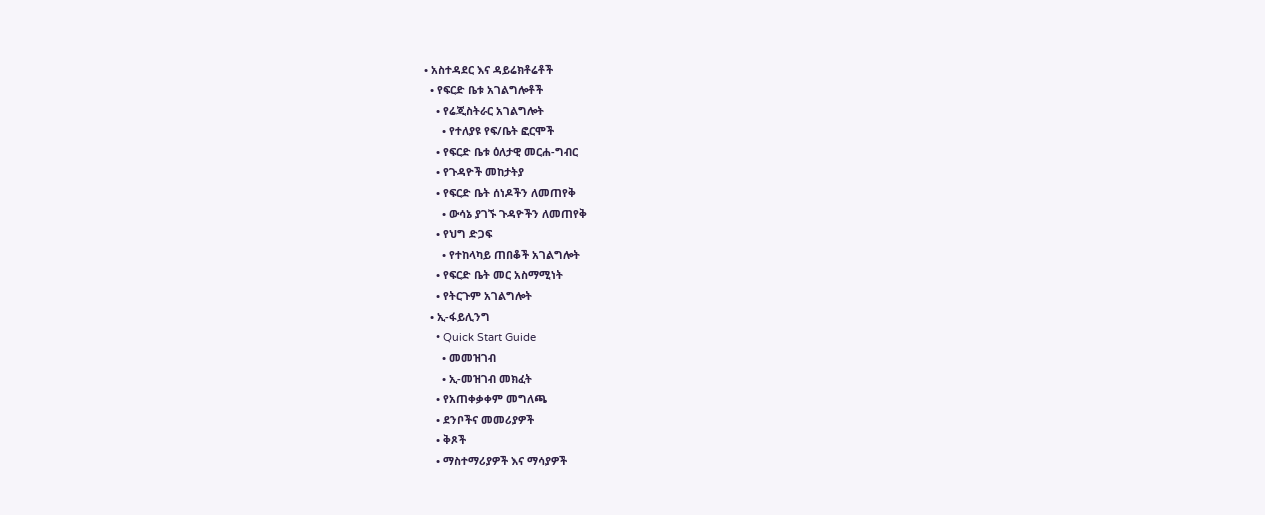• አስተዳደር እና ዳይሬክቶሬቶች
  • የፍርድ ቤቱ አገልግሎቶች
    • የሬጂስትራር አገልግሎት
      • የተለያዩ የፍ/ቤት ፎርሞች
    • የፍርድ ቤቱ ዕለታዊ መርሐ-ግብር
    • የጉዳዮች መከታትያ
    • የፍርድ ቤት ሰነዶችን ለመጠየቅ
      • ውሳኔ ያገኙ ጉዳዮችን ለመጠየቅ
    • የህግ ድጋፍ
      • የተከላካይ ጠበቆች አገልግሎት
    • የፍርድ ቤት መር አስማሚነት
    • የትርጉም አገልግሎት
  • ኢ-ፋይሊንግ
    • Quick Start Guide
      • መመዝገብ
      • ኢ-መዝገብ መክፈት
    • የአጠቀቃቀም መግለጫ
    • ደንቦችና መመሪያዎች
    • ቅጾች
    • ማስተማሪያዎች እና ማሳያዎች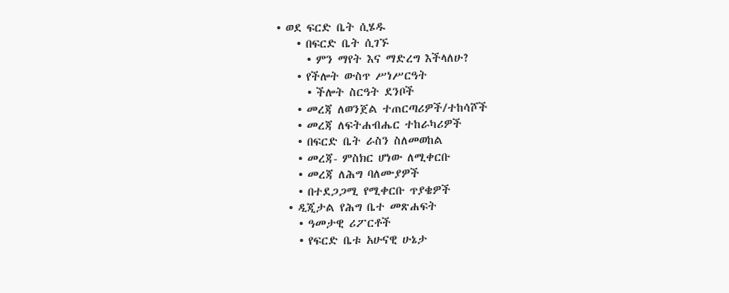• ወደ ፍርድ ቤት ሲሄዱ
    • በፍርድ ቤት ሲገኙ
      • ምን ማየት እና ማድረግ እችላለሁ?
    • የችሎት ውስጥ ሥነሥርዓት
      • ችሎት ስርዓት ደንቦች
    • መረጃ ለወንጀል ተጠርጣሪዎች/ተከሳሾች
    • መረጃ ለፍትሐብሔር ተከራካሪዎች
    • በፍርድ ቤት ራስን ስለመወከል
    • መረጃ- ምስክር ሆነው ለሚቀርቡ
    • መረጃ ለሕግ ባለሙያዎች
    • በተደጋጋሚ የሚቀርቡ ጥያቄዎች
  • ዲጂታል የሕግ ቤተ መጽሐፍት
    • ዓመታዊ ሪፖርቶች
    • የፍርድ ቤቱ አሁናዊ ሁኔታ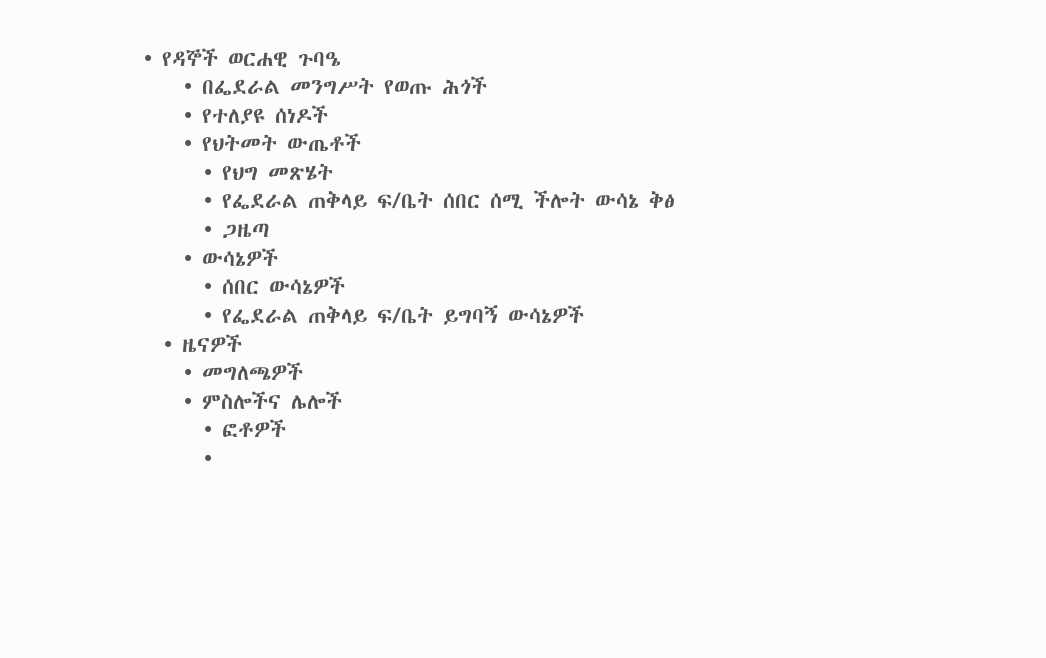• የዳኞች ወርሐዊ ጉባዔ
    • በፌደራል መንግሥት የወጡ ሕጎች
    • የተለያዩ ሰነዶች
    • የህትመት ውጤቶች
      • የህግ መጽሄት
      • የፌደራል ጠቅላይ ፍ/ቤት ሰበር ሰሚ ችሎት ውሳኔ ቅፅ
      • ጋዜጣ
    • ውሳኔዎች
      • ሰበር ውሳኔዎች
      • የፌደራል ጠቅላይ ፍ/ቤት ይግባኝ ውሳኔዎች
  • ዜናዎች
    • መግለጫዎች
    • ምስሎችና ሌሎች
      • ፎቶዎች
      •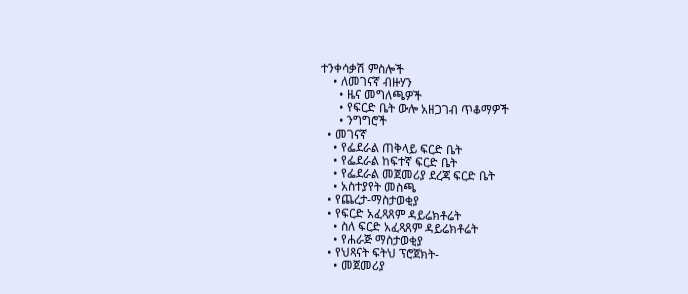ተንቀሳቃሽ ምስሎች
    • ለመገናኛ ብዙሃን
      • ዜና መግለጫዎች
      • የፍርድ ቤት ውሎ አዘጋገብ ጥቆማዎች
      • ንግግሮች
  • መገናኛ
    • የፌደራል ጠቅላይ ፍርድ ቤት
    • የፌደራል ከፍተኛ ፍርድ ቤት
    • የፌደራል መጀመሪያ ደረጃ ፍርድ ቤት
    • አስተያየት መስጫ
  • የጨረታ-ማስታወቂያ
  • የፍርድ አፈጻጸም ዳይሬክቶሬት
    • ስለ ፍርድ አፈጻጸም ዳይሬክቶሬት
    • የሐራጅ ማስታወቂያ
  • የህጻናት ፍትህ ፕሮጀክት-
    • መጀመሪያ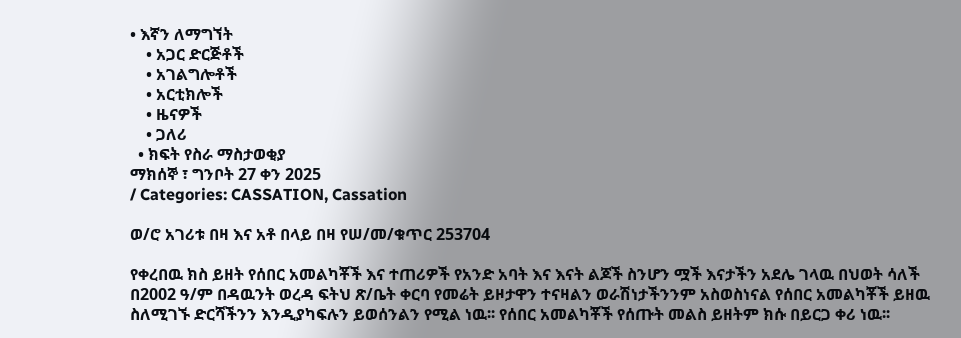• እኛን ለማግኘት
    • አጋር ድርጅቶች
    • አገልግሎቶች
    • አርቲክሎች
    • ዜናዎች
    • ጋለሪ
  • ክፍት የስራ ማስታወቂያ
ማክሰኞ ፣ ግንቦት 27 ቀን 2025
/ Categories: CASSATION, Cassation

ወ/ሮ አገሪቱ በዛ እና አቶ በላይ በዛ የሠ/መ/ቁጥር 253704

የቀረበዉ ክስ ይዘት የሰበር አመልካቾች እና ተጠሪዎች የአንድ አባት እና እናት ልጆች ስንሆን ሟች እናታችን አደሌ ገላዉ በህወት ሳለች በ2002 ዓ/ም በዳዉንት ወረዳ ፍትህ ጽ/ቤት ቀርባ የመሬት ይዞታዋን ተናዛልን ወራሽነታችንንም አስወስነናል የሰበር አመልካቾች ይዘዉ ስለሚገኙ ድርሻችንን እንዲያካፍሉን ይወሰንልን የሚል ነዉ፡፡ የሰበር አመልካቾች የሰጡት መልስ ይዘትም ክሱ በይርጋ ቀሪ ነዉ፡፡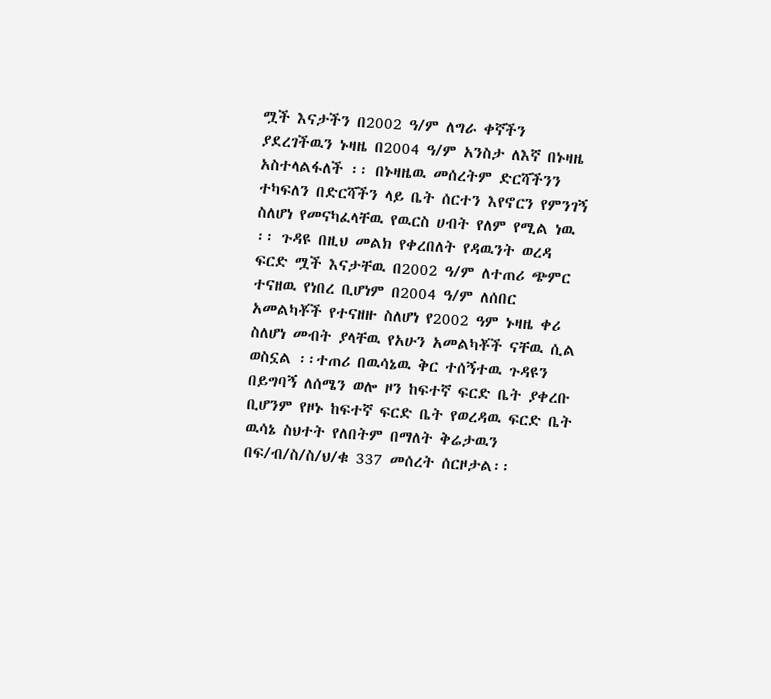ሟች እናታችን በ2002 ዓ/ም ለግራ ቀኛችን ያደረገችዉን ኑዛዜ በ2004 ዓ/ም አንስታ ለእኛ በኑዛዜ አስተላልፋለች ፡፡ በኑዛዜዉ መሰረትም ድርሻችንን ተካፍለን በድርሻችን ላይ ቤት ሰርተን እየኖርን የምንገኝ ስለሆነ የመናካፈላቸዉ የዉርስ ሀብት የለም የሚል ነዉ ፡፡ ጉዳዩ በዚህ መልክ የቀረበለት የዳዉንት ወረዳ ፍርድ ሟች እናታቸዉ በ2002 ዓ/ም ለተጠሪ ጭምር ተናዘዉ የነበረ ቢሆነም በ2004 ዓ/ም ለሰበር አመልካቾች የተናዘዙ ስለሆነ የ2002 ዓም ኑዛዜ ቀሪ ስለሆነ መብት ያላቸዉ የአሁን አመልካቾች ናቸዉ ሲል ወስኗል ፡፡ተጠሪ በዉሳኔዉ ቅር ተሰኝተዉ ጉዳዩን በይግባኝ ለሰሜን ወሎ ዞን ከፍተኛ ፍርድ ቤት ያቀረቡ ቢሆንም የዞኑ ከፍተኛ ፍርድ ቤት የወረዳዉ ፍርድ ቤት ዉሳኔ ስህተት የለበትም በማለት ቅሬታዉን በፍ/ብ/ስ/ስ/ህ/ቁ 337 መሰረት ሰርዞታል፡፡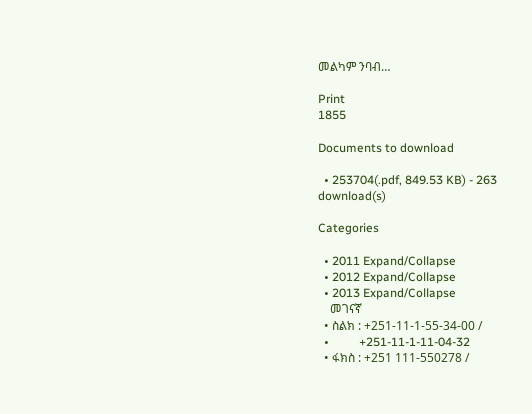መልካም ንባብ…

Print
1855

Documents to download

  • 253704(.pdf, 849.53 KB) - 263 download(s)

Categories

  • 2011 Expand/Collapse
  • 2012 Expand/Collapse
  • 2013 Expand/Collapse
    መገናኛ
  • ስልክ : +251-11-1-55-34-00 /
  •          +251-11-1-11-04-32
  • ፋክስ : +251 111-550278 /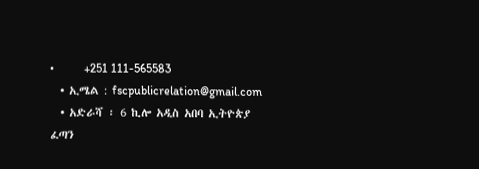•          +251 111-565583
  • ኢሜል : fscpublicrelation@gmail.com
  • አድራሻ ፡ 6 ኪሎ አዲስ አበባ ኢትዮጵያ
ፈጣን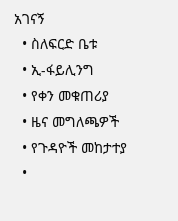አገናኝ
  • ስለፍርድ ቤቱ
  • ኢ-ፋይሊንግ
  • የቀን መቁጠሪያ
  • ዜና መግለጫዎች
  • የጉዳዮች መከታተያ
  •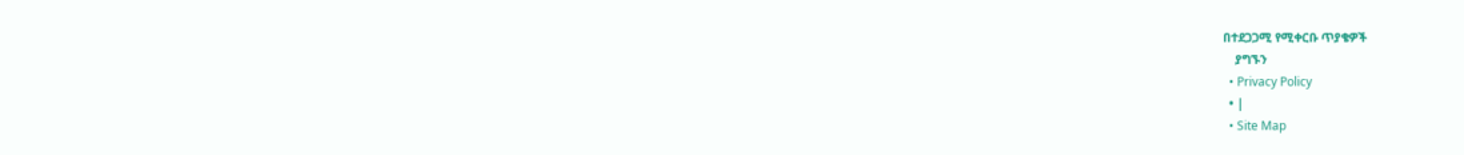በተደጋጋሚ የሚቀርቡ ጥያቄዎች
    ያግኙን
  • Privacy Policy
  • |
  • Site Map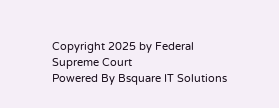Copyright 2025 by Federal Supreme Court
Powered By Bsquare IT Solutions